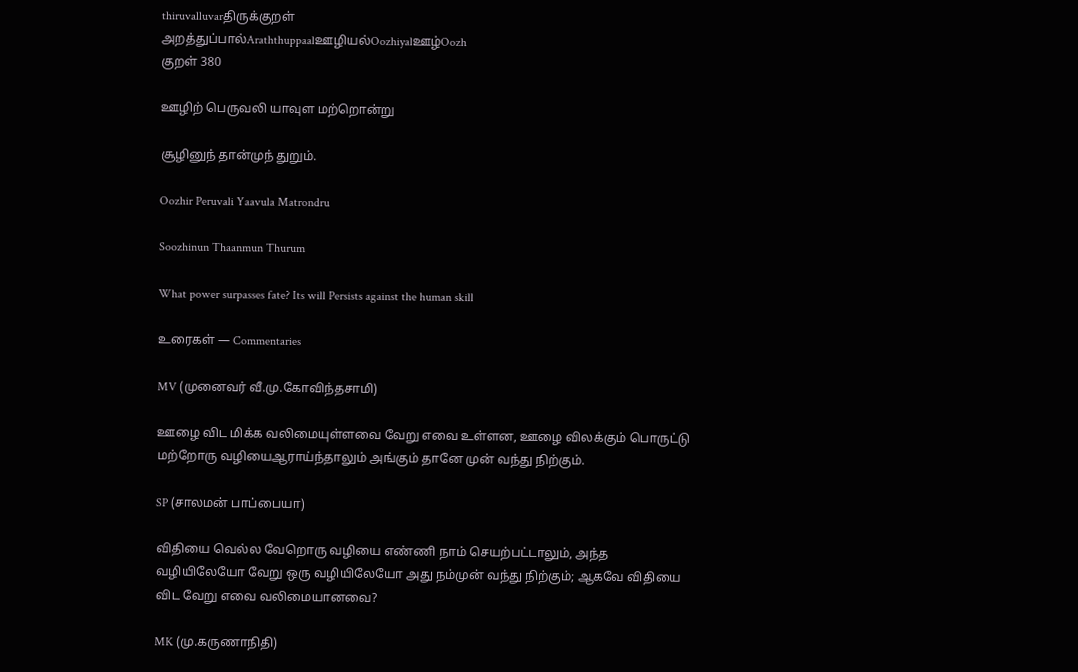thiruvalluvarதிருக்குறள்
அறத்துப்பால்Araththuppaalஊழியல்Oozhiyalஊழ்Oozh
குறள் 380

ஊழிற் பெருவலி யாவுள மற்றொன்று

சூழினுந் தான்முந் துறும்.

Oozhir Peruvali Yaavula Matrondru

Soozhinun Thaanmun Thurum

What power surpasses fate? Its will Persists against the human skill

உரைகள் — Commentaries

MV (முனைவர் வீ.மு.கோவிந்தசாமி)

ஊழை விட மிக்க வலிமையுள்ளவை வேறு எவை உள்ளன, ஊழை விலக்கும் பொருட்டு மற்றோரு வழியைஆராய்ந்தாலும் அங்கும் தானே முன் வந்து நிற்கும்.

SP (சாலமன் பாப்பையா)

விதியை வெல்ல வேறொரு வழியை எண்ணி நாம் செயற்பட்டாலும், அந்த வழியிலேயோ வேறு ஒரு வழியிலேயோ அது நம்முன் வந்து நிற்கும்‌; ஆகவே விதியை விட வேறு எவை வலிமையானவை?

MK (மு.கருணாநிதி)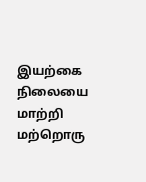இயற்கை நிலையை மாற்றி மற்றொரு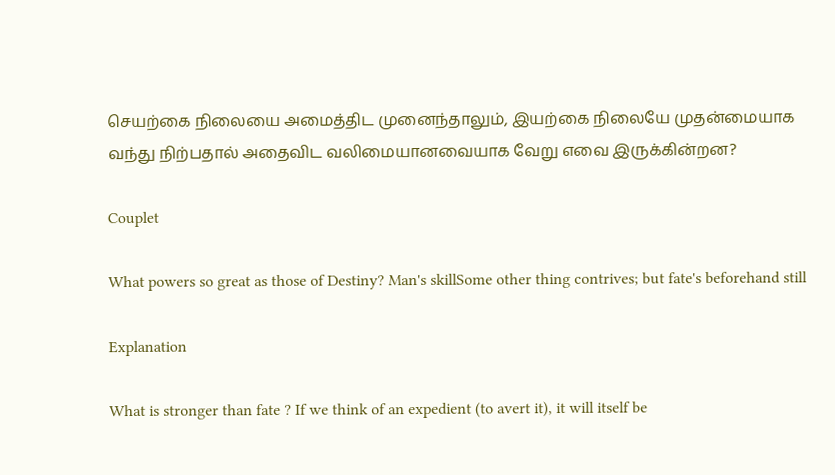செயற்கை நிலையை அமைத்திட முனைந்தாலும், இயற்கை நிலையே முதன்மையாக வந்து நிற்பதால் அதைவிட வலிமையானவையாக வேறு எவை இருக்கின்றன?

Couplet

What powers so great as those of Destiny? Man's skillSome other thing contrives; but fate's beforehand still

Explanation

What is stronger than fate ? If we think of an expedient (to avert it), it will itself be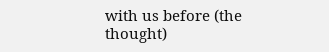with us before (the thought)